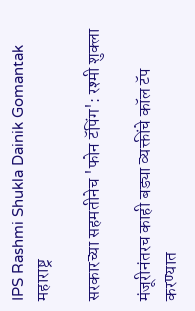IPS Rashmi Shukla Dainik Gomantak
महाराष्ट्र

सरकारच्या सहमतीनेच 'फोन टॅपिंग': रश्मी शुक्ला

मंजूरीनंतरच काही बड्या व्यक्तींचे कॉल टॅप करण्यात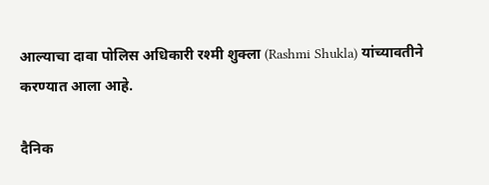आल्याचा दावा पोलिस अधिकारी रश्मी शुक्ला (Rashmi Shukla) यांच्यावतीने करण्यात आला आहे.

दैनिक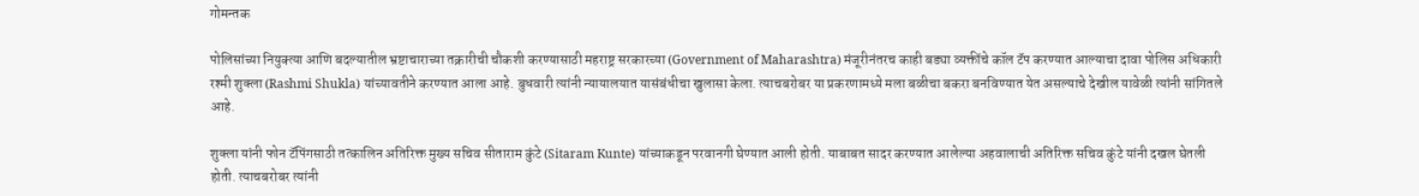गोमन्तक

पोलिसांच्या नियुक्त्या आणि बदल्यातील भ्रष्टाचाराच्या तक्रारीची चौकशी करण्यासाठी महराष्ट्र सरकारच्या (Government of Maharashtra) मंजूरीनंतरच काही बड्या व्यक्तींचे कॉल टॅप करण्यात आल्याचा दावा पोलिस अधिकारी रश्मी शुक्ला (Rashmi Shukla) यांच्यावतीने करण्यात आला आहे. बुधवारी त्यांनी न्यायालयात यासंबंधीचा खुलासा केला. त्याचबरोबर या प्रकरणामध्ये मला बळीचा बकरा बनविण्यात येत असल्याचे देखील यावेळी त्यांनी सांगितले आहे.

शुक्ला यांनी फोन टॅपिंगसाठी तत्कालिन अतिरिक्त मुख्य सचिव सीताराम कुंटे (Sitaram Kunte) यांच्याकडून परवानगी घेण्यात आली होती. याबाबत सादर करण्यात आलेल्या अहवालाची अतिरिक्त सचिव कुंटे यांनी दखल घेतली होती. त्याचबरोबर त्यांनी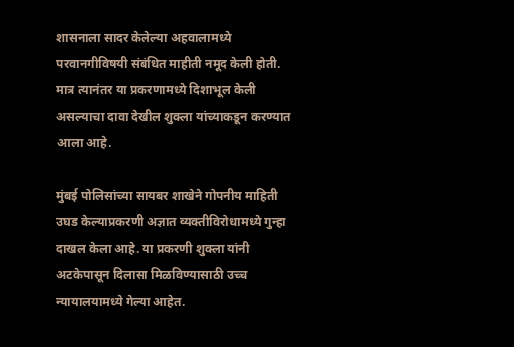शासनाला सादर केलेल्या अहवालामध्ये परवानगीविषयी संबंधित माहीती नमूद केली होती. मात्र त्यानंतर या प्रकरणामध्ये दिशाभूल केली असल्याचा दावा देखील शुक्ला यांच्याकडून करण्यात आला आहे.

मुंबई पोलिसांच्या सायबर शाखेने गोपनीय माहिती उघड केल्याप्रकरणी अज्ञात व्यक्तीविरोधामध्ये गुन्हा दाखल केला आहे. या प्रकरणी शुक्ला यांनी अटकेपासून दिलासा मिळविण्यासाठी उच्च न्यायालयामध्ये गेल्या आहेत.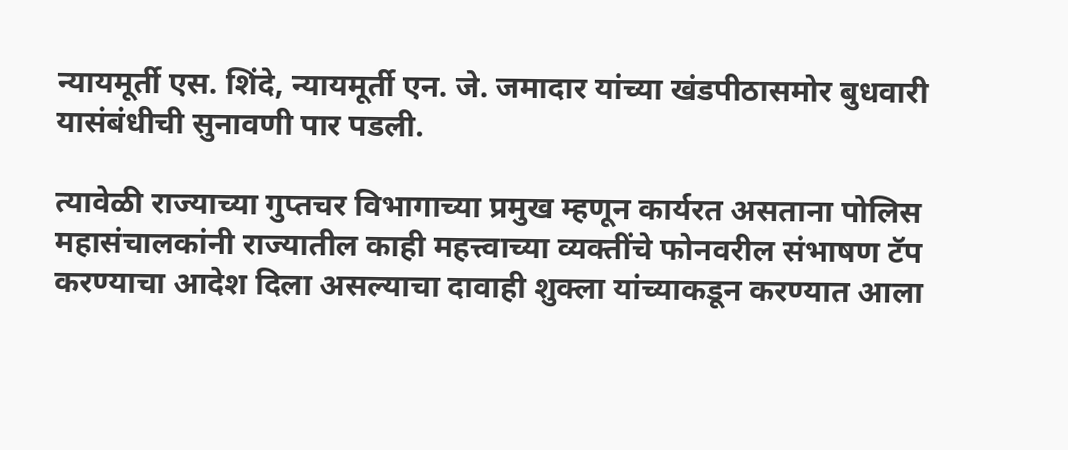न्यायमूर्ती एस. शिंदे, न्यायमूर्ती एन. जे. जमादार यांच्या खंडपीठासमोर बुधवारी यासंबंधीची सुनावणी पार पडली.

त्यावेळी राज्याच्या गुप्तचर विभागाच्या प्रमुख म्हणून कार्यरत असताना पोलिस महासंचालकांनी राज्यातील काही महत्त्वाच्या व्यक्तींचे फोनवरील संभाषण टॅप करण्याचा आदेश दिला असल्याचा दावाही शुक्ला यांच्याकडून करण्यात आला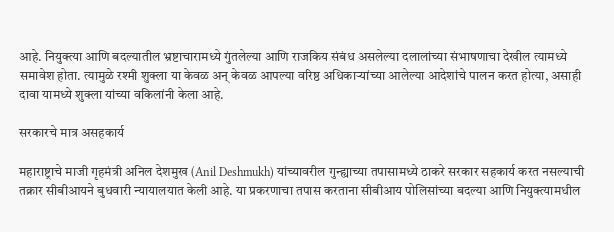आहे. नियुक्त्या आणि बदल्यातील भ्रष्टाचारामध्ये गुंतलेल्या आणि राजकिय संबंध असलेल्या दलालांच्या संभाषणाचा देखील त्यामध्ये समावेश होता. त्यामुळे रश्मी शुक्ला या केवळ अन् केवळ आपल्या वरिष्ठ अधिकाऱ्यांच्या आलेल्या आदेशांचे पालन करत होत्या, असाही दावा यामध्ये शुक्ला यांच्या वकिलांनी केला आहे.

सरकारचे मात्र असहकार्य

महाराष्ट्राचे माजी गृहमंत्री अनिल देशमुख (Anil Deshmukh) यांच्यावरील गुन्ह्याच्या तपासामध्ये ठाकरे सरकार सहकार्य करत नसल्याची तक्रार सीबीआयने बुधवारी न्यायालयात केली आहे. या प्रकरणाचा तपास करताना सीबीआय पोलिसांच्या बदल्या आणि नियुक्त्यामधील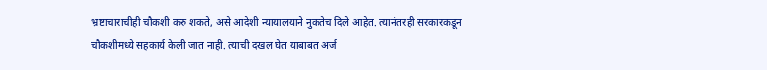भ्रष्टाचाराचीही चौकशी करु शकते, असे आदेशी न्यायालयाने नुकतेच दिले आहेत. त्यानंतरही सरकारकडून चौकशीमध्ये सहकार्य केली जात नाही. त्याची दखल घेत याबाबत अर्ज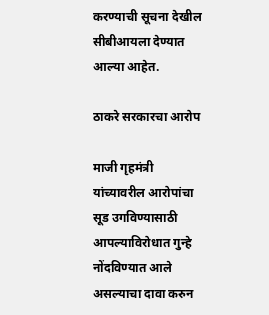करण्याची सूचना देखील सीबीआयला देण्यात आल्या आहेत.

ठाकरे सरकारचा आरोप

माजी गृहमंत्री यांच्यावरील आरोपांचा सूड उगविण्यासाठी आपल्याविरोधात गुन्हे नोंदविण्यात आले असल्याचा दावा करुन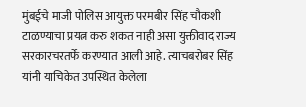मुंबईचे माजी पोलिस आयुक्त परमबीर सिंह चौकशी टाळण्याचा प्रयत्न करु शकत नाही असा युक्तीवाद राज्य सरकारचरतर्फे करण्यात आली आहे. त्याचबरोबर सिंह यांनी याचिकेत उपस्थित केलेला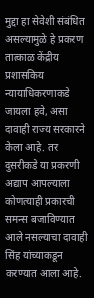मुद्दा हा सेवेशी संबंधित असल्यामुळे हे प्रकरण तात्काळ केंद्रीय प्रशासकिय न्यायाधिकरणाकडे जायला हवे, असा दावाही राज्य सरकारने केला आहे. तर दुसरीकडे या प्रकरणी अद्याप आपल्याला कोणत्याही प्रकारची समन्स बजाविण्यात आले नसल्याचा दावाही सिंह यांच्याकडून करण्यात आला आहे.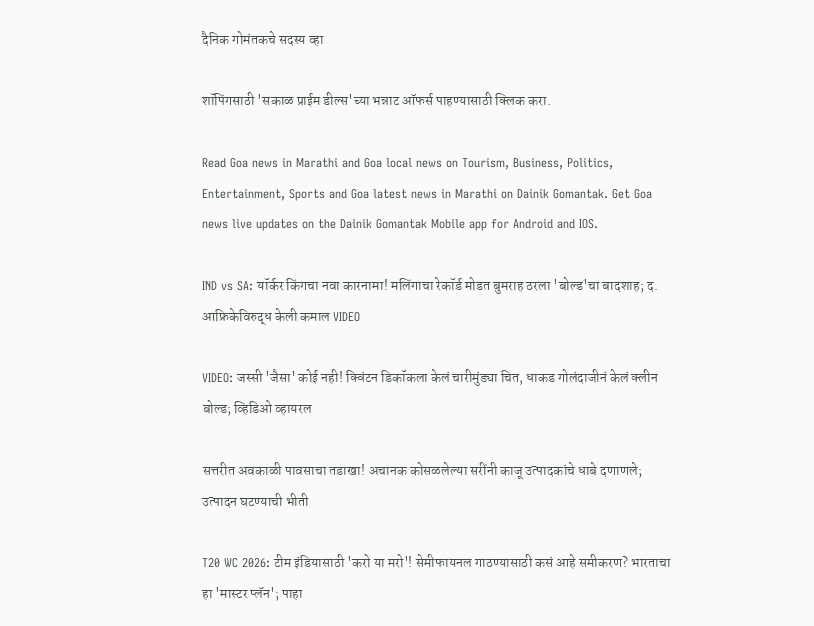दैनिक गोमंतकचे सदस्य व्हा

शॉपिंगसाठी 'सकाळ प्राईम डील्स'च्या भन्नाट ऑफर्स पाहण्यासाठी क्लिक करा.

Read Goa news in Marathi and Goa local news on Tourism, Business, Politics, Entertainment, Sports and Goa latest news in Marathi on Dainik Gomantak. Get Goa news live updates on the Dainik Gomantak Mobile app for Android and IOS.

IND vs SA: यॉर्कर किंगचा नवा कारनामा! मलिंगाचा रेकॉर्ड मोडत बुमराह ठरला 'बोल्ड'चा बादशाह; द. आफ्रिकेविरुद्ध केली कमाल VIDEO

VIDEO: जस्सी 'जैसा' कोई नही! क्विंटन डिकॉकला केलं चारीमुंड्या चित, धाकड गोलंदाजीनं केलं क्लीन बोल्ड; व्हिडिओ व्हायरल

सत्तरीत अवकाळी पावसाचा तडाखा! अचानक कोसळलेल्या सरींनी काजू उत्पादकांचे धाबे दणाणले; उत्पादन घटण्याची भीती

T20 WC 2026: टीम इंडियासाठी 'करो या मरो'! सेमीफायनल गाठण्यासाठी कसं आहे समीकरण? भारताचा हा 'मास्टर प्लॅन'; पाहा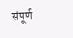संपूर्ण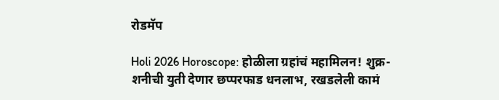रोडमॅप

Holi 2026 Horoscope: होळीला ग्रहांचं महामिलन! शुक्र-शनीची युती देणार छप्परफाड धनलाभ, रखडलेली कामं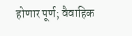होणार पूर्ण; वैवाहिक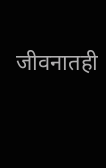जीवनातही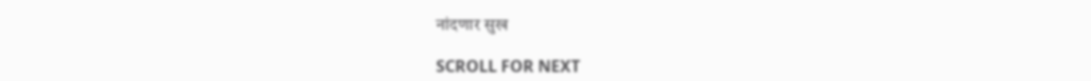नांदणार सुख

SCROLL FOR NEXT